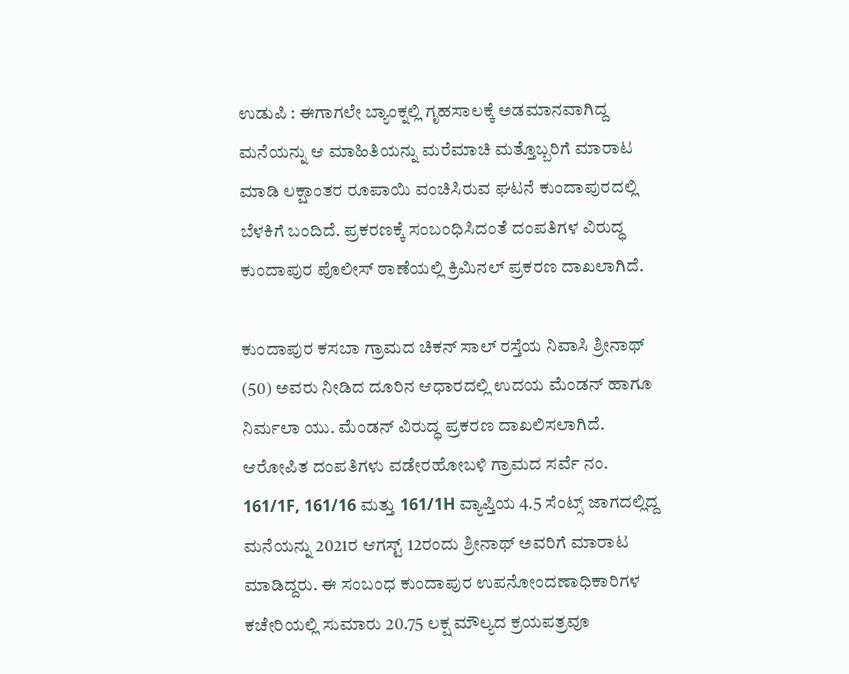ಉಡುಪಿ : ಈಗಾಗಲೇ ಬ್ಯಾಂಕ್ನಲ್ಲಿ ಗೃಹಸಾಲಕ್ಕೆ ಅಡಮಾನವಾಗಿದ್ದ ಮನೆಯನ್ನು ಆ ಮಾಹಿತಿಯನ್ನು ಮರೆಮಾಚಿ ಮತ್ತೊಬ್ಬರಿಗೆ ಮಾರಾಟ ಮಾಡಿ ಲಕ್ಷಾಂತರ ರೂಪಾಯಿ ವಂಚಿಸಿರುವ ಘಟನೆ ಕುಂದಾಪುರದಲ್ಲಿ ಬೆಳಕಿಗೆ ಬಂದಿದೆ. ಪ್ರಕರಣಕ್ಕೆ ಸಂಬಂಧಿಸಿದಂತೆ ದಂಪತಿಗಳ ವಿರುದ್ಧ ಕುಂದಾಪುರ ಪೊಲೀಸ್ ಠಾಣೆಯಲ್ಲಿ ಕ್ರಿಮಿನಲ್ ಪ್ರಕರಣ ದಾಖಲಾಗಿದೆ.

ಕುಂದಾಪುರ ಕಸಬಾ ಗ್ರಾಮದ ಚಿಕನ್ ಸಾಲ್ ರಸ್ತೆಯ ನಿವಾಸಿ ಶ್ರೀನಾಥ್ (50) ಅವರು ನೀಡಿದ ದೂರಿನ ಆಧಾರದಲ್ಲಿ ಉದಯ ಮೆಂಡನ್ ಹಾಗೂ ನಿರ್ಮಲಾ ಯು. ಮೆಂಡನ್ ವಿರುದ್ಧ ಪ್ರಕರಣ ದಾಖಲಿಸಲಾಗಿದೆ. ಆರೋಪಿತ ದಂಪತಿಗಳು ವಡೇರಹೋಬಳಿ ಗ್ರಾಮದ ಸರ್ವೆ ನಂ. 161/1F, 161/16 ಮತ್ತು 161/1H ವ್ಯಾಪ್ತಿಯ 4.5 ಸೆಂಟ್ಸ್ ಜಾಗದಲ್ಲಿದ್ದ ಮನೆಯನ್ನು 2021ರ ಆಗಸ್ಟ್ 12ರಂದು ಶ್ರೀನಾಥ್ ಅವರಿಗೆ ಮಾರಾಟ ಮಾಡಿದ್ದರು. ಈ ಸಂಬಂಧ ಕುಂದಾಪುರ ಉಪನೋಂದಣಾಧಿಕಾರಿಗಳ ಕಚೇರಿಯಲ್ಲಿ ಸುಮಾರು 20.75 ಲಕ್ಷ ಮೌಲ್ಯದ ಕ್ರಯಪತ್ರವೂ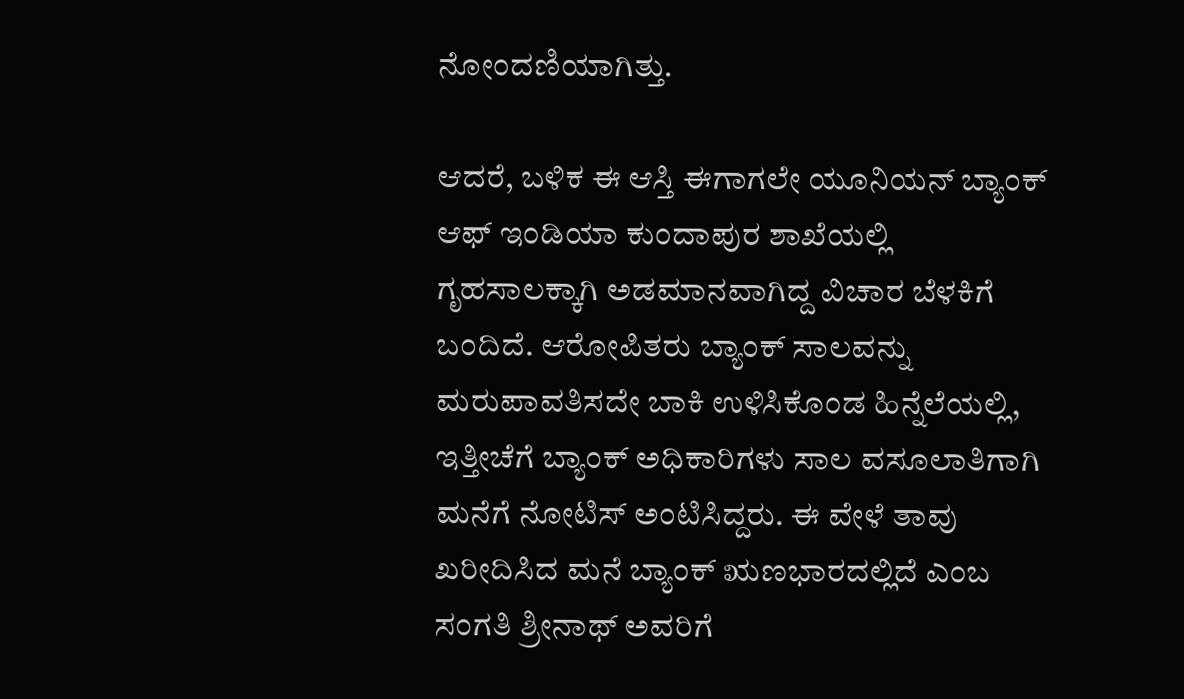ನೋಂದಣಿಯಾಗಿತ್ತು.

ಆದರೆ, ಬಳಿಕ ಈ ಆಸ್ತಿ ಈಗಾಗಲೇ ಯೂನಿಯನ್ ಬ್ಯಾಂಕ್ ಆಫ್ ಇಂಡಿಯಾ ಕುಂದಾಪುರ ಶಾಖೆಯಲ್ಲಿ ಗೃಹಸಾಲಕ್ಕಾಗಿ ಅಡಮಾನವಾಗಿದ್ದ ವಿಚಾರ ಬೆಳಕಿಗೆ ಬಂದಿದೆ. ಆರೋಪಿತರು ಬ್ಯಾಂಕ್ ಸಾಲವನ್ನು ಮರುಪಾವತಿಸದೇ ಬಾಕಿ ಉಳಿಸಿಕೊಂಡ ಹಿನ್ನೆಲೆಯಲ್ಲಿ, ಇತ್ತೀಚೆಗೆ ಬ್ಯಾಂಕ್ ಅಧಿಕಾರಿಗಳು ಸಾಲ ವಸೂಲಾತಿಗಾಗಿ ಮನೆಗೆ ನೋಟಿಸ್ ಅಂಟಿಸಿದ್ದರು. ಈ ವೇಳೆ ತಾವು ಖರೀದಿಸಿದ ಮನೆ ಬ್ಯಾಂಕ್ ಋಣಭಾರದಲ್ಲಿದೆ ಎಂಬ ಸಂಗತಿ ಶ್ರೀನಾಥ್ ಅವರಿಗೆ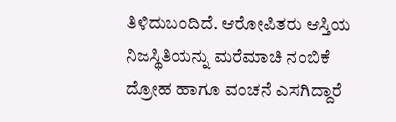ತಿಳಿದುಬಂದಿದೆ. ಆರೋಪಿತರು ಆಸ್ತಿಯ ನಿಜಸ್ಥಿತಿಯನ್ನು ಮರೆಮಾಚಿ ನಂಬಿಕೆ ದ್ರೋಹ ಹಾಗೂ ವಂಚನೆ ಎಸಗಿದ್ದಾರೆ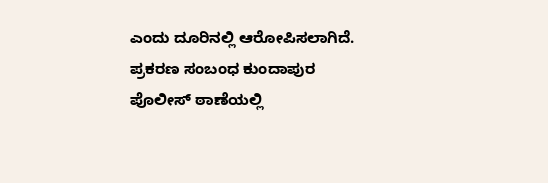ಎಂದು ದೂರಿನಲ್ಲಿ ಆರೋಪಿಸಲಾಗಿದೆ. ಪ್ರಕರಣ ಸಂಬಂಧ ಕುಂದಾಪುರ ಪೊಲೀಸ್ ಠಾಣೆಯಲ್ಲಿ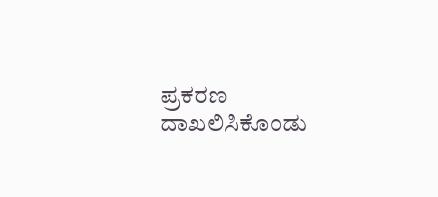ಪ್ರಕರಣ ದಾಖಲಿಸಿಕೊಂಡು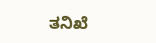ತನಿಖೆ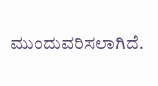ಮುಂದುವರಿಸಲಾಗಿದೆ.